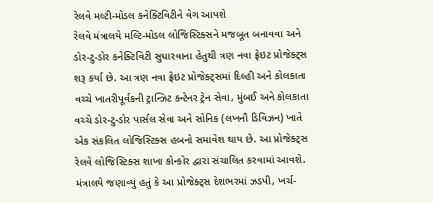રેલવે મલ્ટી-મોડલ કનેક્ટિવિટીને વેગ આપશે
રેલવે મંત્રાલયે મલ્ટિ-મોડલ લોજિસ્ટિક્સને મજબૂત બનાવવા અને ડોર-ટુ-ડોર કનેક્ટિવિટી સુધારવાના હેતુથી ત્રણ નવા ફ્રેઇટ પ્રોજેક્ટ્સ શરૂ કર્યા છે. આ ત્રણ નવા ફ્રેઇટ પ્રોજેક્ટ્સમાં દિલ્હી અને કોલકાતા વચ્ચે ખાતરીપૂર્વકની ટ્રાન્ઝિટ કન્ટેનર ટ્રેન સેવા, મુંબઈ અને કોલકાતા વચ્ચે ડોર-ટુ-ડોર પાર્સલ સેવા અને સોનિક (લખનૌ ડિવિઝન) ખાતે એક સંકલિત લોજિસ્ટિક્સ હબનો સમાવેશ થાય છે. આ પ્રોજેક્ટ્સ રેલવે લોજિસ્ટિક્સ શાખા કોન્કોર દ્વારા સંચાલિત કરવામાં આવશે. મંત્રાલયે જણાવ્યું હતું કે આ પ્રોજેક્ટ્સ દેશભરમાં ઝડપી, ખર્ચ-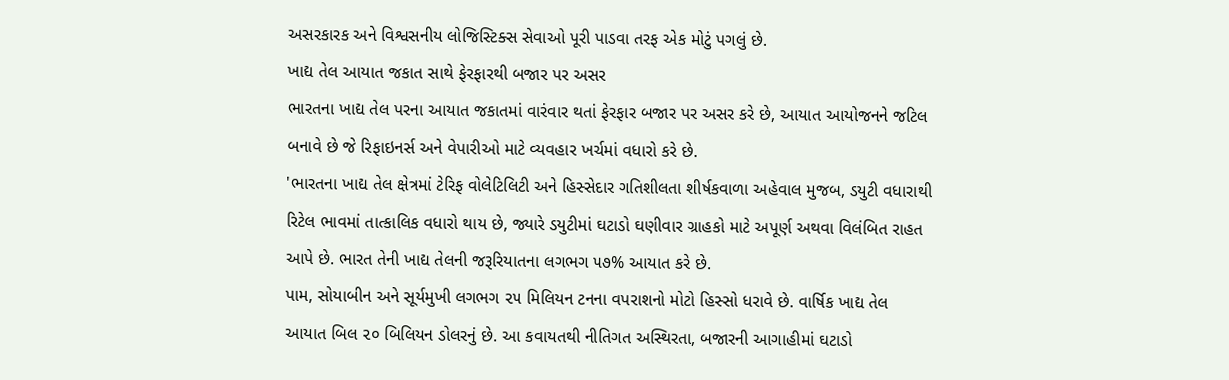અસરકારક અને વિશ્વસનીય લોજિસ્ટિક્સ સેવાઓ પૂરી પાડવા તરફ એક મોટું પગલું છે.
ખાદ્ય તેલ આયાત જકાત સાથે ફેરફારથી બજાર પર અસર
ભારતના ખાદ્ય તેલ પરના આયાત જકાતમાં વારંવાર થતાં ફેરફાર બજાર પર અસર કરે છે, આયાત આયોજનને જટિલ બનાવે છે જે રિફાઇનર્સ અને વેપારીઓ માટે વ્યવહાર ખર્ચમાં વધારો કરે છે.
'ભારતના ખાદ્ય તેલ ક્ષેત્રમાં ટેરિફ વોલેટિલિટી અને હિસ્સેદાર ગતિશીલતા શીર્ષકવાળા અહેવાલ મુજબ, ડયુટી વધારાથી રિટેલ ભાવમાં તાત્કાલિક વધારો થાય છે, જ્યારે ડયુટીમાં ઘટાડો ઘણીવાર ગ્રાહકો માટે અપૂર્ણ અથવા વિલંબિત રાહત આપે છે. ભારત તેની ખાદ્ય તેલની જરૂરિયાતના લગભગ ૫૭% આયાત કરે છે.
પામ, સોયાબીન અને સૂર્યમુખી લગભગ ૨૫ મિલિયન ટનના વપરાશનો મોટો હિસ્સો ધરાવે છે. વાર્ષિક ખાદ્ય તેલ આયાત બિલ ૨૦ બિલિયન ડોલરનું છે. આ કવાયતથી નીતિગત અસ્થિરતા, બજારની આગાહીમાં ઘટાડો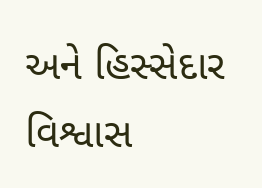અને હિસ્સેદાર વિશ્વાસ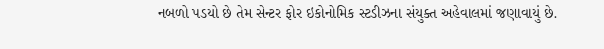નબળો પડયો છે તેમ સેન્ટર ફોર ઇકોનોમિક સ્ટડીઝના સંયુક્ત અહેવાલમાં જણાવાયું છે.